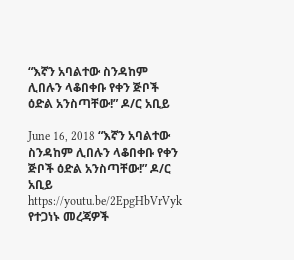“እኛን አባልተው ስንዳከም ሊበሉን ላቆበቀቡ የቀን ጅቦች ዕድል አንስጣቸው!” ዶ/ር አቢይ

June 16, 2018 “እኛን አባልተው ስንዳከም ሊበሉን ላቆበቀቡ የቀን ጅቦች ዕድል አንስጣቸው!” ዶ/ር አቢይ https://youtu.be/2EpgHbVrVyk
የተጋነኑ መረጃዎች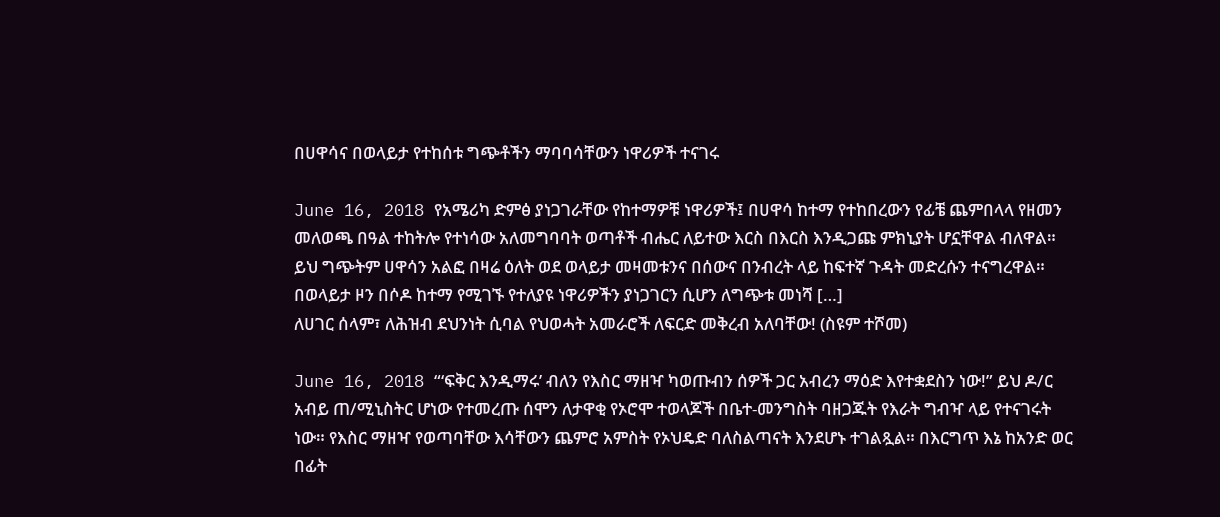በሀዋሳና በወላይታ የተከሰቱ ግጭቶችን ማባባሳቸውን ነዋሪዎች ተናገሩ

June 16, 2018 የአሜሪካ ድምፅ ያነጋገራቸው የከተማዎቹ ነዋሪዎች፤ በሀዋሳ ከተማ የተከበረውን የፊቼ ጨምበላላ የዘመን መለወጫ በዓል ተከትሎ የተነሳው አለመግባባት ወጣቶች ብሔር ለይተው እርስ በእርስ እንዲጋጩ ምክኒያት ሆኗቸዋል ብለዋል። ይህ ግጭትም ሀዋሳን አልፎ በዛሬ ዕለት ወደ ወላይታ መዛመቱንና በሰውና በንብረት ላይ ከፍተኛ ጉዳት መድረሱን ተናግረዋል። በወላይታ ዞን በሶዶ ከተማ የሚገኙ የተለያዩ ነዋሪዎችን ያነጋገርን ሲሆን ለግጭቱ መነሻ […]
ለሀገር ሰላም፣ ለሕዝብ ደህንነት ሲባል የህወሓት አመራሮች ለፍርድ መቅረብ አለባቸው! (ስዩም ተሾመ)

June 16, 2018 “‘ፍቅር እንዲማሩ’ ብለን የእስር ማዘዣ ካወጡብን ሰዎች ጋር አብረን ማዕድ እየተቋደስን ነው!” ይህ ዶ/ር አብይ ጠ/ሚኒስትር ሆነው የተመረጡ ሰሞን ለታዋቂ የኦሮሞ ተወላጆች በቤተ-መንግስት ባዘጋጁት የእራት ግብዣ ላይ የተናገሩት ነው። የእስር ማዘዣ የወጣባቸው እሳቸውን ጨምሮ አምስት የኦህዴድ ባለስልጣናት እንደሆኑ ተገልጿል። በእርግጥ እኔ ከአንድ ወር በፊት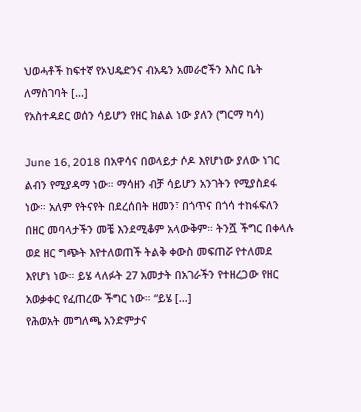ህወሓቶች ከፍተኛ የኦህዴድንና ብአዴን አመራሮችን እስር ቤት ለማስገባት […]
የአስተዳደር ወሰን ሳይሆን የዘር ክልል ነው ያለን (ግርማ ካሳ)

June 16, 2018 በአዋሳና በወላይታ ሶዶ እየሆነው ያለው ነገር ልብን የሚያዳማ ነው። ማሳዘን ብቻ ሳይሆን አንገትን የሚያስደፋ ነው። አለም የትናየት በደረሰበት ዘመን፣ በጎጥና በጎሳ ተከፋፍለን በዘር መባላታችን መቼ እንደሚቆም አላውቅም። ትንሿ ችግር በቀላሉ ወደ ዘር ግጭት እየተለወጠች ትልቅ ቀውስ መፍጠሯ የተለመደ እየሆነ ነው። ይሄ ላለፉት 27 አመታት በአገራችን የተዘረጋው የዘር አወቃቀር የፈጠረው ችግር ነው። “ይሄ […]
የሕወአት መግለጫ አንድምታና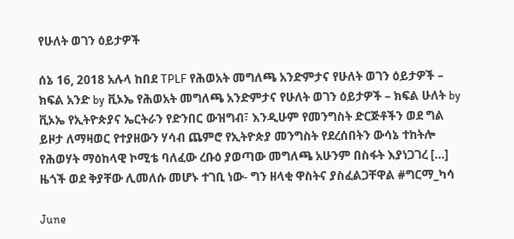የሁለት ወገን ዕይታዎች

ሰኔ 16, 2018 አሉላ ከበደ TPLF የሕወአት መግለጫ አንድምታና የሁለት ወገን ዕይታዎች – ክፍል አንድ by ቪኦኤ የሕወአት መግለጫ አንድምታና የሁለት ወገን ዕይታዎች – ክፍል ሁለት by ቪኦኤ የኢትዮጵያና ኤርትራን የድንበር ውዝግብ፣ እንዲሁም የመንግስት ድርጅቶችን ወደ ግል ይዞታ ለማዛወር የተያዘውን ሃሳብ ጨምሮ የኢትዮጵያ መንግስት የደረሰበትን ውሳኔ ተከትሎ የሕወሃት ማዕከላዊ ኮሚቴ ባለፈው ረቡዕ ያወጣው መግለጫ አሁንም በስፋት እያነጋገረ […]
ዜጎች ወደ ቅያቸው ሊመለሱ መሆኑ ተገቢ ነው- ግን ዘላቂ ዋስትና ያስፈልጋቸዋል #ግርማ_ካሳ

June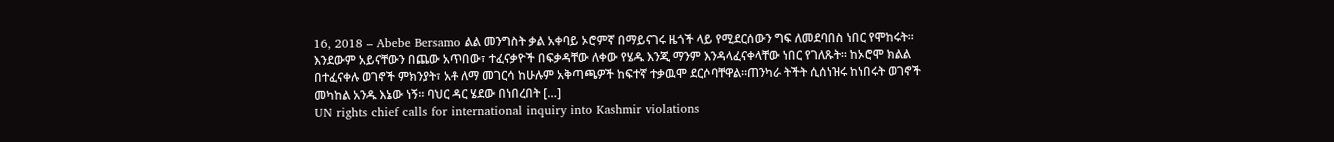16, 2018 – Abebe Bersamo ልል መንግስት ቃል አቀባይ ኦሮምኛ በማይናገሩ ዜጎች ላይ የሚደርሰውን ግፍ ለመደባበስ ነበር የሞከሩት። እንደውም አይናቸውን በጨው አጥበው፣ ተፈናቃዮች በፍቃዳቸው ለቀው የሄዱ እንጂ ማንም እንዳላፈናቀላቸው ነበር የገለጹት። ከኦሮሞ ክልል በተፈናቀሉ ወገኖች ምክንያት፣ አቶ ለማ መገርሳ ከሁሉም አቅጣጫዎች ከፍተኛ ተቃዉሞ ደርሶባቸዋል።ጠንካራ ትችት ሲሰነዝሩ ከነበሩት ወገኖች መካከል አንዱ እኔው ነኝ። ባህር ዳር ሄደው በነበረበት […]
UN rights chief calls for international inquiry into Kashmir violations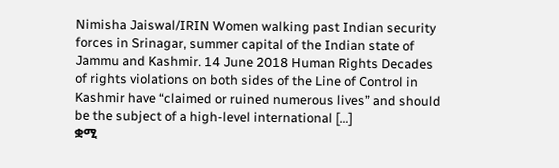Nimisha Jaiswal/IRIN Women walking past Indian security forces in Srinagar, summer capital of the Indian state of Jammu and Kashmir. 14 June 2018 Human Rights Decades of rights violations on both sides of the Line of Control in Kashmir have “claimed or ruined numerous lives” and should be the subject of a high-level international […]
ቋሚ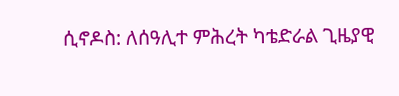ሲኖዶስ: ለሰዓሊተ ምሕረት ካቴድራል ጊዜያዊ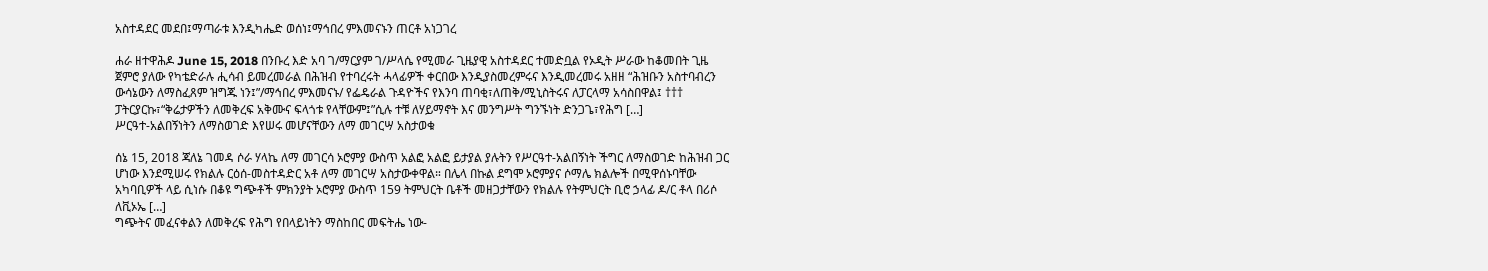አስተዳደር መደበ፤ማጣራቱ እንዲካሔድ ወሰነ፤ማኅበረ ምእመናኑን ጠርቶ አነጋገረ

ሐራ ዘተዋሕዶ June 15, 2018 በንቡረ እድ አባ ገ/ማርያም ገ/ሥላሴ የሚመራ ጊዜያዊ አስተዳደር ተመድቧል የኦዲት ሥራው ከቆመበት ጊዜ ጀምሮ ያለው የካቴድራሉ ሒሳብ ይመረመራል በሕዝብ የተባረሩት ሓላፊዎች ቀርበው እንዲያስመረምሩና እንዲመረመሩ አዘዘ “ሕዝቡን አስተባብረን ውሳኔውን ለማስፈጸም ዝግጁ ነን፤”/ማኅበረ ምእመናኑ/ የፌዴራል ጉዳዮችና የእንባ ጠባቂ፣ለጠቅ/ሚኒስትሩና ለፓርላማ አሳስበዋል፤ ††† ፓትርያርኩ፣“ቅሬታዎችን ለመቅረፍ አቅሙና ፍላጎቱ የላቸውም፤”ሲሉ ተቹ ለሃይማኖት እና መንግሥት ግንኙነት ድንጋጌ፣የሕግ […]
ሥርዓተ-አልበኝነትን ለማስወገድ እየሠሩ መሆናቸውን ለማ መገርሣ አስታወቁ

ሰኔ 15, 2018 ጃለኔ ገመዳ ሶራ ሃላኬ ለማ መገርሳ ኦሮምያ ውስጥ አልፎ አልፎ ይታያል ያሉትን የሥርዓተ-አልበኝነት ችግር ለማስወገድ ከሕዝብ ጋር ሆነው እንደሚሠሩ የክልሉ ርዕሰ-መስተዳድር አቶ ለማ መገርሣ አስታውቀዋል። በሌላ በኩል ደግሞ ኦሮምያና ሶማሌ ክልሎች በሚዋሰኑባቸው አካባቢዎች ላይ ሲነሱ በቆዩ ግጭቶች ምክንያት ኦሮምያ ውስጥ 159 ትምህርት ቤቶች መዘጋታቸውን የክልሉ የትምህርት ቢሮ ኃላፊ ዶ/ር ቶላ በሪሶ ለቪኦኤ […]
ግጭትና መፈናቀልን ለመቅረፍ የሕግ የበላይነትን ማስከበር መፍትሔ ነው-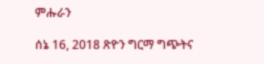ምሑራን

ሰኔ 16, 2018 ጽዮን ግርማ ግጭትና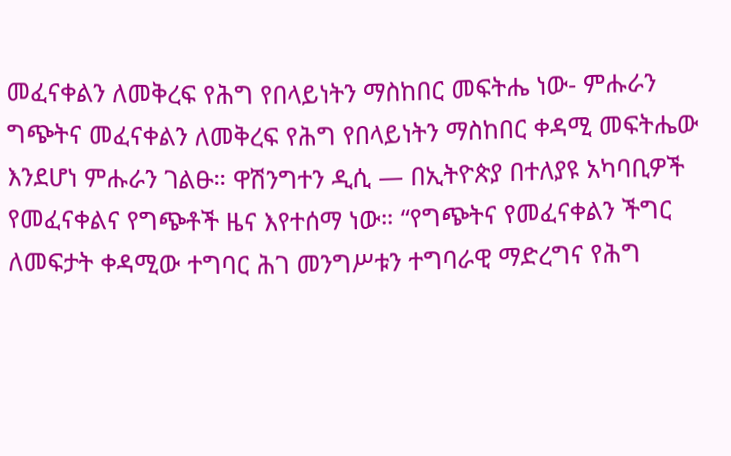መፈናቀልን ለመቅረፍ የሕግ የበላይነትን ማስከበር መፍትሔ ነው- ምሑራን ግጭትና መፈናቀልን ለመቅረፍ የሕግ የበላይነትን ማስከበር ቀዳሚ መፍትሔው እንደሆነ ምሑራን ገልፁ። ዋሽንግተን ዲሲ — በኢትዮጵያ በተለያዩ አካባቢዎች የመፈናቀልና የግጭቶች ዜና እየተሰማ ነው። “የግጭትና የመፈናቀልን ችግር ለመፍታት ቀዳሚው ተግባር ሕገ መንግሥቱን ተግባራዊ ማድረግና የሕግ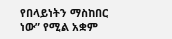የበላይነትን ማስከበር ነው” የሚል አቋም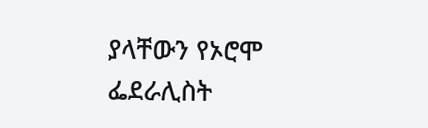ያላቸውን የኦሮሞ ፌደራሊስት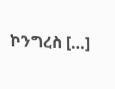ኮንግረስ […]